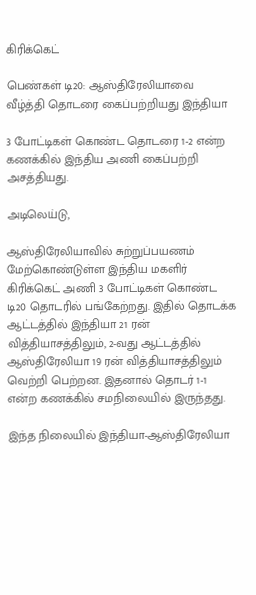கிரிக்கெட்

பெண்கள் டி20: ஆஸ்திரேலியாவை வீழ்த்தி தொடரை கைப்பற்றியது இந்தியா

3 போட்டிகள் கொண்ட தொடரை 1-2 என்ற கணக்கில் இந்திய அணி கைப்பற்றி அசத்தியது.

அடிலெய்டு,

ஆஸ்திரேலியாவில் சுற்றுப்பயணம் மேற்கொண்டுள்ள இந்திய மகளிர் கிரிக்கெட் அணி 3 போட்டிகள் கொண்ட டி20 தொடரில் பங்கேற்றது. இதில் தொடக்க ஆட்டத்தில் இந்தியா 21 ரன் வித்தியாசத்திலும், 2-வது ஆட்டத்தில் ஆஸ்திரேலியா 19 ரன் வித்தியாசத்திலும் வெற்றி பெற்றன. இதனால் தொடர் 1-1 என்ற கணக்கில் சமநிலையில் இருந்தது.

இந்த நிலையில் இந்தியா-ஆஸ்திரேலியா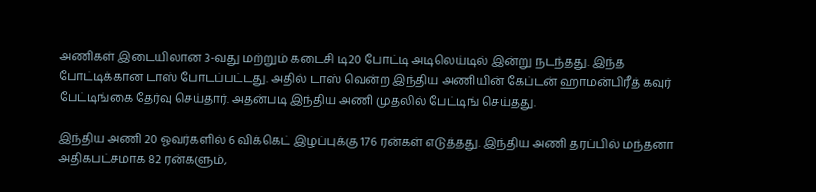அணிகள் இடையிலான 3-வது மற்றும் கடைசி டி20 போட்டி அடிலெய்டில் இன்று நடந்தது. இந்த போட்டிக்கான டாஸ் போடப்பட்டது. அதில் டாஸ் வென்ற இந்திய அணியின் கேப்டன் ஹாமன்பிரீத் கவுர் பேட்டிங்கை தேர்வு செய்தார். அதன்படி இந்திய அணி முதலில் பேட்டிங் செய்தது.

இந்திய அணி 20 ஓவர்களில் 6 விக்கெட் இழப்புக்கு 176 ரன்கள் எடுத்தது. இந்திய அணி தரப்பில் மந்தனா அதிகபட்சமாக 82 ரன்களும்,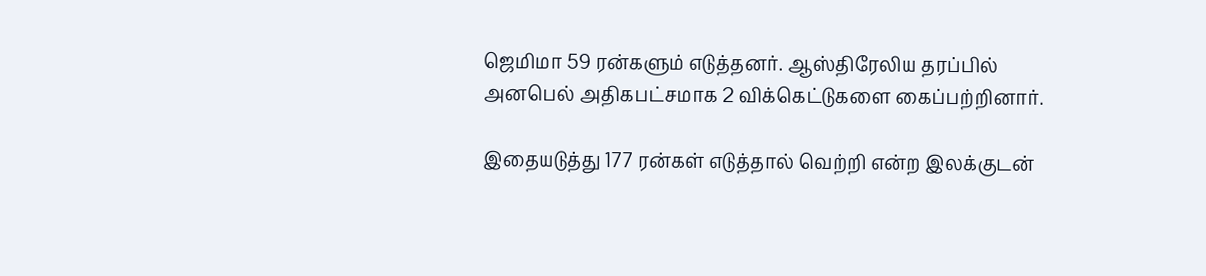ஜெமிமா 59 ரன்களும் எடுத்தனர். ஆஸ்திரேலிய தரப்பில் அனபெல் அதிகபட்சமாக 2 விக்கெட்டுகளை கைப்பற்றினார்.

இதையடுத்து 177 ரன்கள் எடுத்தால் வெற்றி என்ற இலக்குடன்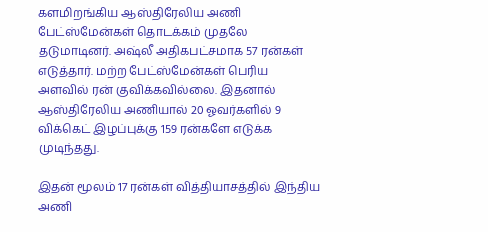களமிறங்கிய ஆஸ்திரேலிய அணி பேட்ஸ்மேன்கள் தொடக்கம் முதலே தடுமாடினர். அஷ்லீ அதிகபட்சமாக 57 ரன்கள் எடுத்தார். மற்ற பேட்ஸ்மேன்கள் பெரிய அளவில் ரன் குவிக்கவில்லை. இதனால் ஆஸ்திரேலிய அணியால் 20 ஓவர்களில் 9 விக்கெட் இழப்புக்கு 159 ரன்களே எடுக்க முடிந்தது.

இதன் மூலம் 17 ரன்கள் வித்தியாசத்தில் இந்திய அணி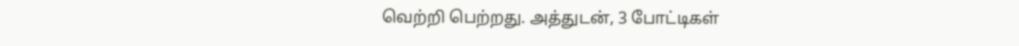வெற்றி பெற்றது. அத்துடன், 3 போட்டிகள்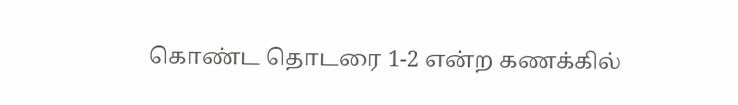கொண்ட தொடரை 1-2 என்ற கணக்கில்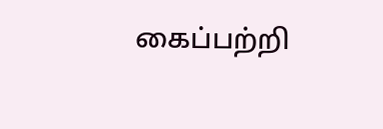கைப்பற்றி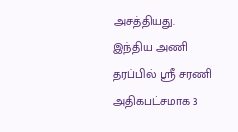அசத்தியது. இந்திய அணி தரப்பில் ஸ்ரீ சரணி அதிகபட்சமாக 3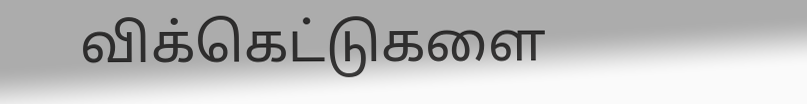விக்கெட்டுகளை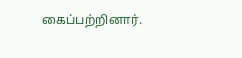கைப்பற்றினார்.